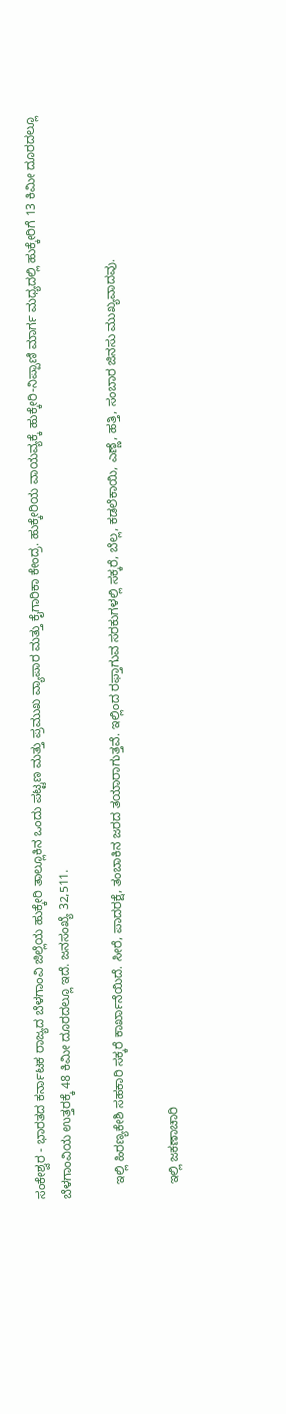ಸಂಕೇಶ್ವರ - ಭಾರತದ ಕರ್ನಾಟಕ ರಾಜ್ಯದ ಬೆಳಗಾಂವಿ ಜಿಲ್ಲೆಯ ಹುಕ್ಕೇರಿ ತಾಲ್ಲೂಕಿನ ಒಂದು ಪಟ್ಟಣ ಮತ್ತು ಪ್ರಮುಖ ವ್ಯಾಪಾರ ಮತ್ತು ಕೈಗಾರಿಕಾ ಕೇಂದ್ರ. ಹುಕ್ಕೇರಿಯ ವಾಯವ್ಯಕ್ಕೆ ಹುಕ್ಕೇರಿ-ನಿಪ್ಪಾಣಿ ಮಾರ್ಗ ಮಧ್ಯದಲ್ಲಿ ಹುಕ್ಕೇರಿಗೆ 13 ಕಿಮೀ ದೂರದಲ್ಲೂ ಬೆಳಗಾಂವಿಯ ಉತ್ತರಕ್ಕೆ 48 ಕಿಮೀ ದೂರದಲ್ಲೂ ಇದೆ. ಜನಸಂಖ್ಯೆ 32,511.

    ಇಲ್ಲಿ ಹಿರಣ್ಯಕೇಶಿ ಸಹಕಾರಿ ಸಕ್ಕರೆ ಕಾರ್ಖಾನೆಯಿದೆ. ಸೀರೆ, ಪಾದರಕ್ಷೆ, ತಂಬಾಕಿನ ಜರದ ತಯಾರಾಗುತ್ತವೆ. ಇಲ್ಲಿಂದ ರಫ್ತಾಗುವ ಸರಕುಗಳಲ್ಲಿ ಸಕ್ಕರೆ, ಬೆಲ್ಲ, ಕಡಲೆಕಾಯಿ, ಎಣ್ಣೆ, ಹತ್ತಿ, ಸಂಬಾರ ಜಿನಸು ಮುಖ್ಯವಾದವು.

    ಇಲ್ಲಿ ಜಕಣಾಚಾರಿ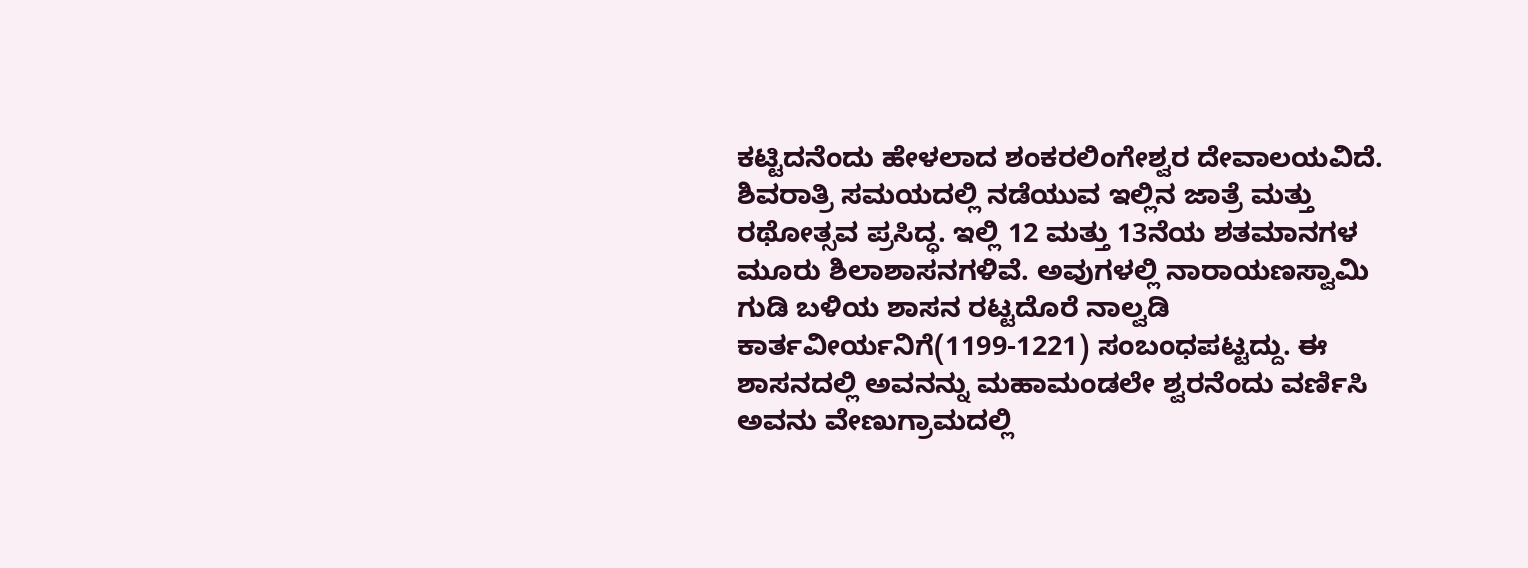ಕಟ್ಟಿದನೆಂದು ಹೇಳಲಾದ ಶಂಕರಲಿಂಗೇಶ್ವರ ದೇವಾಲಯವಿದೆ. ಶಿವರಾತ್ರಿ ಸಮಯದಲ್ಲಿ ನಡೆಯುವ ಇಲ್ಲಿನ ಜಾತ್ರೆ ಮತ್ತು ರಥೋತ್ಸವ ಪ್ರಸಿದ್ಧ. ಇಲ್ಲಿ 12 ಮತ್ತು 13ನೆಯ ಶತಮಾನಗಳ ಮೂರು ಶಿಲಾಶಾಸನಗಳಿವೆ. ಅವುಗಳಲ್ಲಿ ನಾರಾಯಣಸ್ವಾಮಿ ಗುಡಿ ಬಳಿಯ ಶಾಸನ ರಟ್ಟದೊರೆ ನಾಲ್ವಡಿ ಕಾರ್ತವೀರ್ಯನಿಗೆ(1199-1221) ಸಂಬಂಧಪಟ್ಟದ್ದು. ಈ ಶಾಸನದಲ್ಲಿ ಅವನನ್ನು ಮಹಾಮಂಡಲೇ ಶ್ವರನೆಂದು ವರ್ಣಿಸಿ ಅವನು ವೇಣುಗ್ರಾಮದಲ್ಲಿ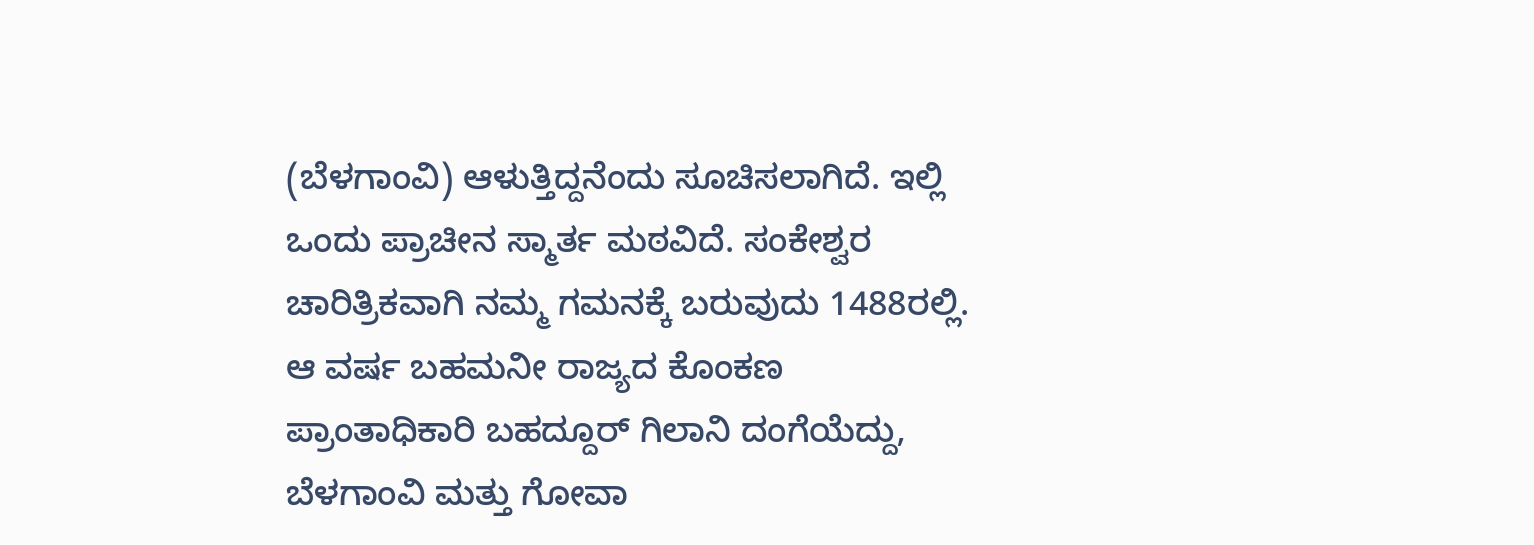(ಬೆಳಗಾಂವಿ) ಆಳುತ್ತಿದ್ದನೆಂದು ಸೂಚಿಸಲಾಗಿದೆ. ಇಲ್ಲಿ ಒಂದು ಪ್ರಾಚೀನ ಸ್ಮಾರ್ತ ಮಠವಿದೆ. ಸಂಕೇಶ್ವರ ಚಾರಿತ್ರಿಕವಾಗಿ ನಮ್ಮ ಗಮನಕ್ಕೆ ಬರುವುದು 1488ರಲ್ಲಿ. ಆ ವರ್ಷ ಬಹಮನೀ ರಾಜ್ಯದ ಕೊಂಕಣ ಪ್ರಾಂತಾಧಿಕಾರಿ ಬಹದ್ದೂರ್ ಗಿಲಾನಿ ದಂಗೆಯೆದ್ದು, ಬೆಳಗಾಂವಿ ಮತ್ತು ಗೋವಾ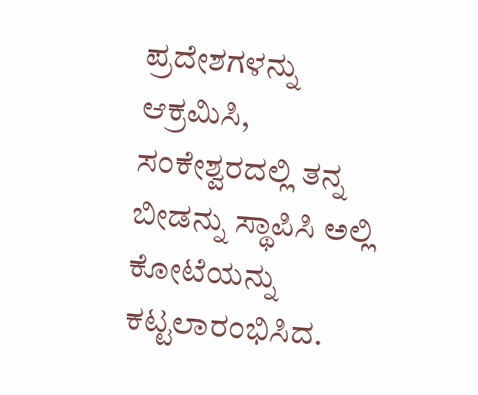ಪ್ರದೇಶಗಳನ್ನು ಆಕ್ರಮಿಸಿ, ಸಂಕೇಶ್ವರದಲ್ಲಿ ತನ್ನ ಬೀಡನ್ನು ಸ್ಥಾಪಿಸಿ ಅಲ್ಲಿ ಕೋಟೆಯನ್ನು ಕಟ್ಟಲಾರಂಭಿಸಿದ.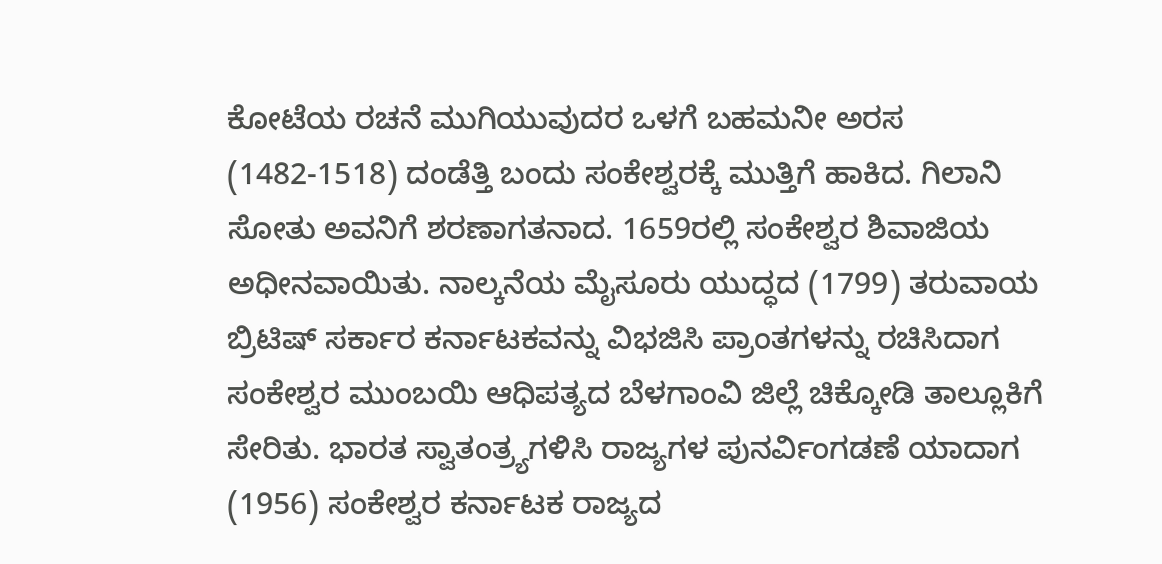ಕೋಟೆಯ ರಚನೆ ಮುಗಿಯುವುದರ ಒಳಗೆ ಬಹಮನೀ ಅರಸ (1482-1518) ದಂಡೆತ್ತಿ ಬಂದು ಸಂಕೇಶ್ವರಕ್ಕೆ ಮುತ್ತಿಗೆ ಹಾಕಿದ. ಗಿಲಾನಿ ಸೋತು ಅವನಿಗೆ ಶರಣಾಗತನಾದ. 1659ರಲ್ಲಿ ಸಂಕೇಶ್ವರ ಶಿವಾಜಿಯ ಅಧೀನವಾಯಿತು. ನಾಲ್ಕನೆಯ ಮೈಸೂರು ಯುದ್ಧದ (1799) ತರುವಾಯ ಬ್ರಿಟಿಷ್ ಸರ್ಕಾರ ಕರ್ನಾಟಕವನ್ನು ವಿಭಜಿಸಿ ಪ್ರಾಂತಗಳನ್ನು ರಚಿಸಿದಾಗ ಸಂಕೇಶ್ವರ ಮುಂಬಯಿ ಆಧಿಪತ್ಯದ ಬೆಳಗಾಂವಿ ಜಿಲ್ಲೆ ಚಿಕ್ಕೋಡಿ ತಾಲ್ಲೂಕಿಗೆ ಸೇರಿತು. ಭಾರತ ಸ್ವಾತಂತ್ರ್ಯಗಳಿಸಿ ರಾಜ್ಯಗಳ ಪುನರ್ವಿಂಗಡಣೆ ಯಾದಾಗ (1956) ಸಂಕೇಶ್ವರ ಕರ್ನಾಟಕ ರಾಜ್ಯದ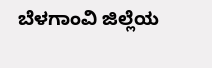ಬೆಳಗಾಂವಿ ಜಿಲ್ಲೆಯ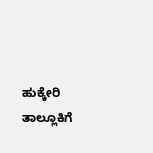ಹುಕ್ಕೇರಿ ತಾಲ್ಲೂಕಿಗೆ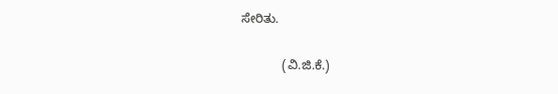ಸೇರಿತು.

            (ವಿ.ಜಿ.ಕೆ.)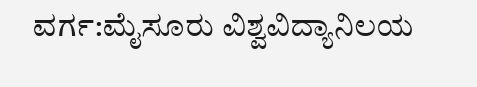ವರ್ಗ:ಮೈಸೂರು ವಿಶ್ವವಿದ್ಯಾನಿಲಯ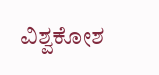ವಿಶ್ವಕೋಶ